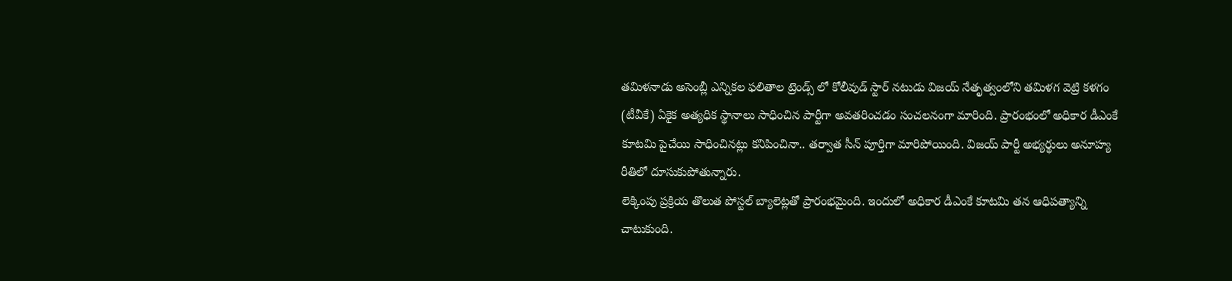తమిళనాడు అసెంబ్లీ ఎన్నికల ఫలితాల ట్రెండ్స్ లో కోలీవుడ్ స్టార్ నటుడు విజయ్ నేతృత్వంలోని తమిళగ వెట్రి కళగం (టీవీకే) ఏకైక అత్యధిక స్థానాలు సాధించిన పార్టీగా అవతరించడం సంచలనంగా మారింది. ప్రారంభంలో అధికార డీఎంకే కూటమి పైచేయి సాధించినట్లు కనిపించినా.. తర్వాత సీన్ పూర్తిగా మారిపోయింది. విజయ్ పార్టీ అభ్యర్థులు అనూహ్య రీతిలో దూసుకుపోతున్నారు.
లెక్కింపు ప్రక్రియ తొలుత పోస్టల్ బ్యాలెట్లతో ప్రారంభమైంది. ఇందులో అధికార డీఎంకే కూటమి తన ఆధిపత్యాన్ని చాటుకుంది.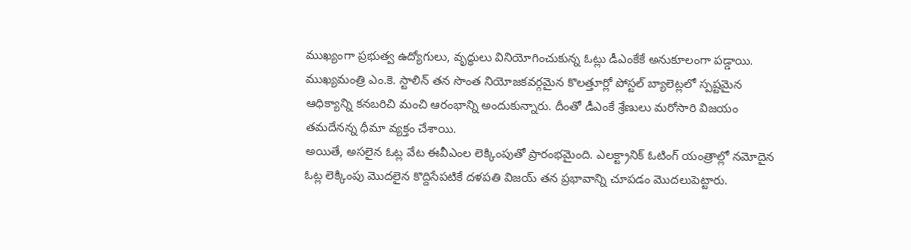ముఖ్యంగా ప్రభుత్వ ఉద్యోగులు, వృద్ధులు వినియోగించుకున్న ఓట్లు డీఎంకేకే అనుకూలంగా పడ్డాయి. ముఖ్యమంత్రి ఎం.కె. స్టాలిన్ తన సొంత నియోజకవర్గమైన కొలత్తూర్లో పోస్టల్ బ్యాలెట్లలో స్పష్టమైన ఆధిక్యాన్ని కనబరిచి మంచి ఆరంభాన్ని అందుకున్నారు. దీంతో డీఎంకే శ్రేణులు మరోసారి విజయం తమదేనన్న ధీమా వ్యక్తం చేశాయి.
అయితే, అసలైన ఓట్ల వేట ఈవీఎంల లెక్కింపుతో ప్రారంభమైంది. ఎలక్ట్రానిక్ ఓటింగ్ యంత్రాల్లో నమోదైన ఓట్ల లెక్కింపు మొదలైన కొద్దిసేపటికే దళపతి విజయ్ తన ప్రభావాన్ని చూపడం మొదలుపెట్టారు.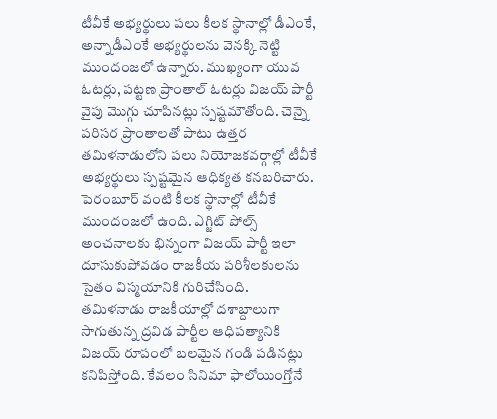టీవీకే అభ్యర్థులు పలు కీలక స్థానాల్లో డీఎంకే, అన్నాడీఎంకే అభ్యర్థులను వెనక్కి నెట్టి ముందంజలో ఉన్నారు. ముఖ్యంగా యువ ఓటర్లు, పట్టణ ప్రాంతాల్ ఓటర్లు విజయ్ పార్టీ వైపు మొగ్గు చూపినట్లు స్పష్టమౌతోంది. చెన్నై పరిసర ప్రాంతాలతో పాటు ఉత్తర తమిళనాడులోని పలు నియోజకవర్గాల్లో టీవీకే అభ్యర్థులు స్పష్టమైన ఆధిక్యత కనబరిచారు. పెరంబూర్ వంటి కీలక స్థానాల్లో టీవీకే ముందంజలో ఉంది. ఎగ్జిట్ పోల్స్ అంచనాలకు భిన్నంగా విజయ్ పార్టీ ఇలా దూసుకుపోవడం రాజకీయ పరిశీలకులను సైతం విస్మయానికి గురిచేసింది.
తమిళనాడు రాజకీయాల్లో దశాబ్దాలుగా సాగుతున్న ద్రవిడ పార్టీల ఆధిపత్యానికి విజయ్ రూపంలో బలమైన గండి పడినట్లు కనిపిస్తోంది. కేవలం సినిమా ఫాలోయింగ్తోనే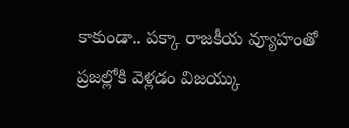కాకుండా.. పక్కా రాజకీయ వ్యూహంతో ప్రజల్లోకి వెళ్లడం విజయ్కు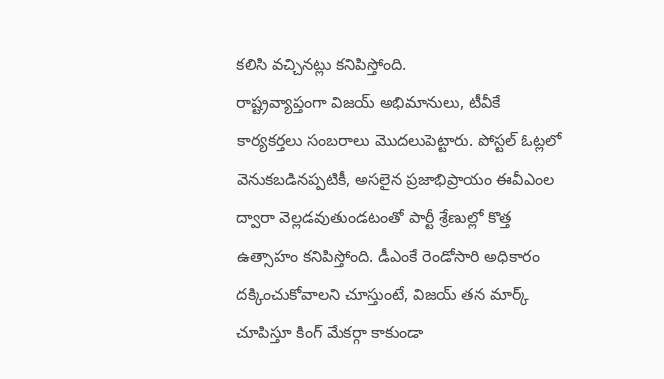కలిసి వచ్చినట్లు కనిపిస్తోంది.
రాష్ట్రవ్యాప్తంగా విజయ్ అభిమానులు, టీవీకే కార్యకర్తలు సంబరాలు మొదలుపెట్టారు. పోస్టల్ ఓట్లలో వెనుకబడినప్పటికీ, అసలైన ప్రజాభిప్రాయం ఈవీఎంల ద్వారా వెల్లడవుతుండటంతో పార్టీ శ్రేణుల్లో కొత్త ఉత్సాహం కనిపిస్తోంది. డీఎంకే రెండోసారి అధికారం దక్కించుకోవాలని చూస్తుంటే, విజయ్ తన మార్క్ చూపిస్తూ కింగ్ మేకర్గా కాకుండా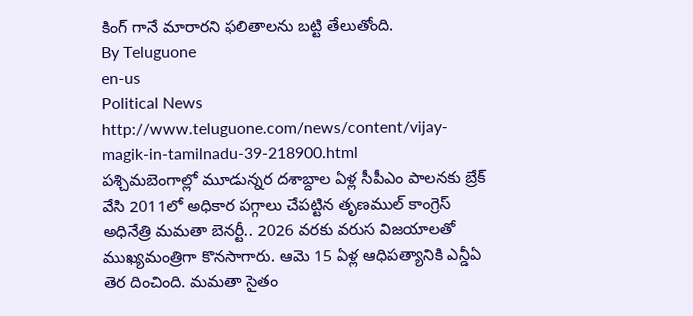కింగ్ గానే మారారని ఫలితాలను బట్టి తేలుతోంది.
By Teluguone
en-us
Political News
http://www.teluguone.com/news/content/vijay-magik-in-tamilnadu-39-218900.html
పశ్చిమబెంగాల్లో మూడున్నర దశాబ్దాల ఏళ్ల సీపీఎం పాలనకు బ్రేక్ వేసి 2011లో అధికార పగ్గాలు చేపట్టిన తృణముల్ కాంగ్రెస్ అధినేత్రి మమతా బెనర్టీ.. 2026 వరకు వరుస విజయాలతో ముఖ్యమంత్రిగా కొనసాగారు. ఆమె 15 ఏళ్ల ఆధిపత్యానికి ఎన్డీఏ తెర దించింది. మమతా సైతం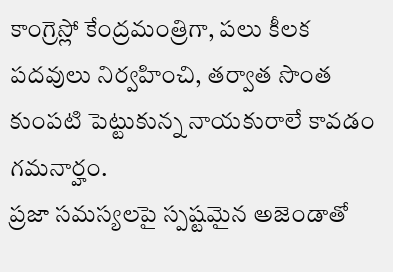కాంగ్రెస్లో కేంద్రమంత్రిగా, పలు కీలక పదవులు నిర్వహించి, తర్వాత సొంత కుంపటి పెట్టుకున్న నాయకురాలే కావడం గమనార్హం.
ప్రజా సమస్యలపై స్పష్టమైన అజెండాతో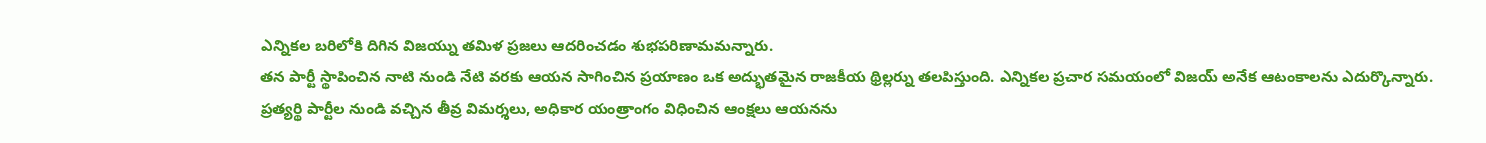ఎన్నికల బరిలోకి దిగిన విజయ్ను తమిళ ప్రజలు ఆదరించడం శుభపరిణామమన్నారు.
తన పార్టీ స్థాపించిన నాటి నుండి నేటి వరకు ఆయన సాగించిన ప్రయాణం ఒక అద్భుతమైన రాజకీయ థ్రిల్లర్ను తలపిస్తుంది. ఎన్నికల ప్రచార సమయంలో విజయ్ అనేక ఆటంకాలను ఎదుర్కొన్నారు. ప్రత్యర్థి పార్టీల నుండి వచ్చిన తీవ్ర విమర్శలు, అధికార యంత్రాంగం విధించిన ఆంక్షలు ఆయనను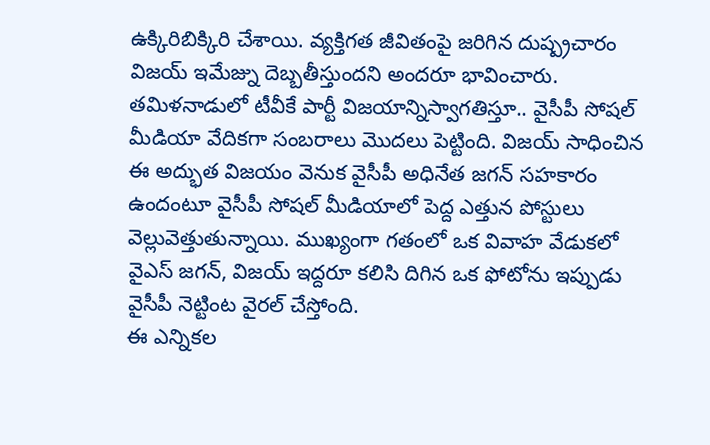ఉక్కిరిబిక్కిరి చేశాయి. వ్యక్తిగత జీవితంపై జరిగిన దుష్ప్రచారం విజయ్ ఇమేజ్ను దెబ్బతీస్తుందని అందరూ భావించారు.
తమిళనాడులో టీవీకే పార్టీ విజయాన్నిస్వాగతిస్తూ.. వైసీపీ సోషల్ మీడియా వేదికగా సంబరాలు మొదలు పెట్టింది. విజయ్ సాధించిన ఈ అద్భుత విజయం వెనుక వైసీపీ అధినేత జగన్ సహకారం ఉందంటూ వైసీపీ సోషల్ మీడియాలో పెద్ద ఎత్తున పోస్టులు వెల్లువెత్తుతున్నాయి. ముఖ్యంగా గతంలో ఒక వివాహ వేడుకలో వైఎస్ జగన్, విజయ్ ఇద్దరూ కలిసి దిగిన ఒక ఫోటోను ఇప్పుడు వైసీపీ నెట్టింట వైరల్ చేస్తోంది.
ఈ ఎన్నికల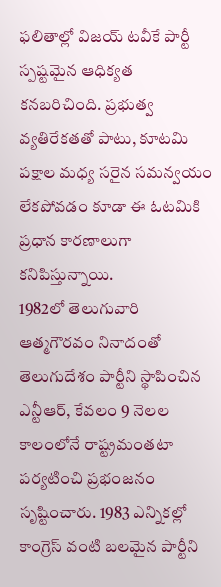ఫలితాల్లో విజయ్ టవీకే పార్టీ స్పష్టమైన ఆధిక్యత కనబరిచింది. ప్రభుత్వ వ్యతిరేకతతో పాటు, కూటమి పక్షాల మధ్య సరైన సమన్వయం లేకపోవడం కూడా ఈ ఓటమికి ప్రధాన కారణాలుగా కనిపిస్తున్నాయి.
1982లో తెలుగువారి ఆత్మగౌరవం నినాదంతో తెలుగుదేశం పార్టీని స్థాపించిన ఎన్టీఆర్, కేవలం 9 నెలల కాలంలోనే రాష్ట్రమంతటా పర్యటించి ప్రభంజనం సృష్టించారు. 1983 ఎన్నికల్లో కాంగ్రెస్ వంటి బలమైన పార్టీని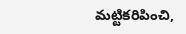మట్టికరిపించి,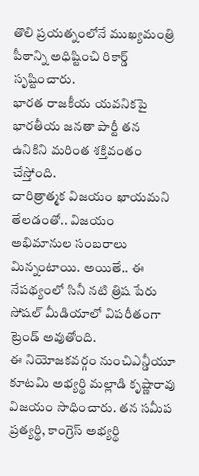తొలి ప్రయత్నంలోనే ముఖ్యమంత్రి పీఠాన్ని అధిష్టించి రికార్డ్ సృష్టించారు.
భారత రాజకీయ యవనికపై భారతీయ జనతా పార్టీ తన ఉనికిని మరింత శక్తివంతం చేస్తోంది.
చారిత్రాత్మక విజయం ఖాయమని తేలడంతో.. విజయం అభిమానుల సంబరాలు మిన్నంటాయి. అయితే.. ఈ నేపథ్యంలో సినీ నటి త్రిష పేరు సోషల్ మీడియాలో విపరీతంగా ట్రెండ్ అవుతోంది.
ఈ నియోజకవర్గం నుంచిఎన్డీయూ కూటమి అభ్యర్థి మల్లాడి కృష్ణారావు విజయం సాధించారు. తన సమీప ప్రత్యర్థి, కాంగ్రెస్ అభ్యర్థి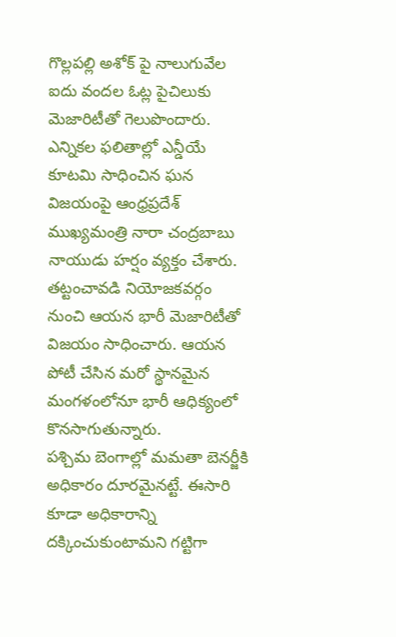గొల్లపల్లి అశోక్ పై నాలుగువేల ఐదు వందల ఓట్ల పైచిలుకు మెజారిటీతో గెలుపొందారు.
ఎన్నికల ఫలితాల్లో ఎన్డీయే కూటమి సాధించిన ఘన విజయంపై ఆంధ్రప్రదేశ్ ముఖ్యమంత్రి నారా చంద్రబాబు నాయుడు హర్షం వ్యక్తం చేశారు.
తట్టంచావడి నియోజకవర్గం నుంచి ఆయన భారీ మెజారిటీతో విజయం సాధించారు. ఆయన పోటీ చేసిన మరో స్థానమైన మంగళంలోనూ భారీ ఆధిక్యంలో కొనసాగుతున్నారు.
పశ్చిమ బెంగాల్లో మమతా బెనర్జీకి అధికారం దూరమైనట్టే. ఈసారి కూడా అధికారాన్ని దక్కించుకుంటామని గట్టిగా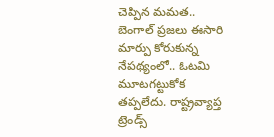చెప్పిన మమత.. బెంగాల్ ప్రజలు ఈసారి మార్పు కోరుకున్న నేపథ్యంలో.. ఓటమి మూటగట్టుకోక తప్పలేదు. రాష్ట్రవ్యాప్త ట్రెండ్స్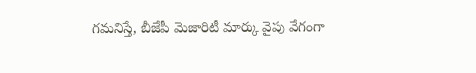గమనిస్తే, బీజేపీ మెజారిటీ మార్కు వైపు వేగంగా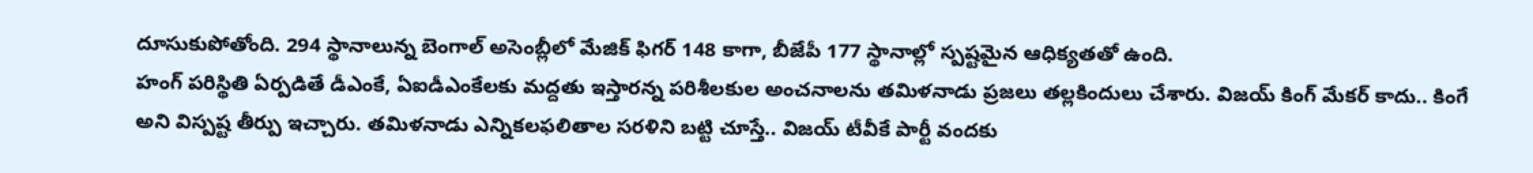దూసుకుపోతోంది. 294 స్థానాలున్న బెంగాల్ అసెంబ్లీలో మేజిక్ ఫిగర్ 148 కాగా, బీజేపీ 177 స్థానాల్లో స్పష్టమైన ఆధిక్యతతో ఉంది.
హంగ్ పరిస్థితి ఏర్పడితే డీఎంకే, ఏఐడీఎంకేలకు మద్దతు ఇస్తారన్న పరిశీలకుల అంచనాలను తమిళనాడు ప్రజలు తల్లకిందులు చేశారు. విజయ్ కింగ్ మేకర్ కాదు.. కింగే అని విస్పష్ట తీర్పు ఇచ్చారు. తమిళనాడు ఎన్నికలఫలితాల సరళిని బట్టి చూస్తే.. విజయ్ టీవీకే పార్టీ వందకు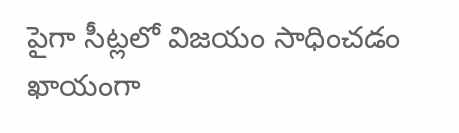పైగా సీట్లలో విజయం సాధించడం ఖాయంగా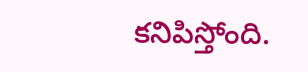కనిపిస్తోంది.